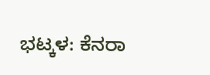ಭಟ್ಕಳ: ಕೆನರಾ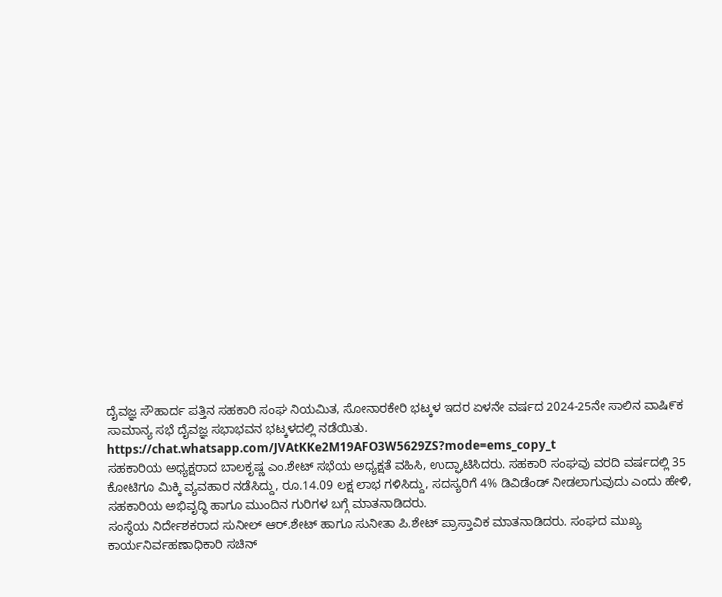ದೈವಜ್ಞ ಸೌಹಾರ್ದ ಪತ್ತಿನ ಸಹಕಾರಿ ಸಂಘ ನಿಯಮಿತ, ಸೋನಾರಕೇರಿ ಭಟ್ಕಳ ಇದರ ಏಳನೇ ವರ್ಷದ 2024-25ನೇ ಸಾಲಿನ ವಾಷಿ೯ಕ ಸಾಮಾನ್ಯ ಸಭೆ ದೈವಜ್ಞ ಸಭಾಭವನ ಭಟ್ಕಳದಲ್ಲಿ ನಡೆಯಿತು.
https://chat.whatsapp.com/JVAtKKe2M19AFO3W5629ZS?mode=ems_copy_t
ಸಹಕಾರಿಯ ಅಧ್ಯಕ್ಷರಾದ ಬಾಲಕೃಷ್ಣ ಎಂ.ಶೇಟ್ ಸಭೆಯ ಅಧ್ಯಕ್ಷತೆ ವಹಿಸಿ, ಉದ್ಘಾಟಿಸಿದರು. ಸಹಕಾರಿ ಸಂಘವು ವರದಿ ವರ್ಷದಲ್ಲಿ 35 ಕೋಟಿಗೂ ಮಿಕ್ಕಿ ವ್ಯವಹಾರ ನಡೆಸಿದ್ದು, ರೂ.14.09 ಲಕ್ಷ ಲಾಭ ಗಳಿಸಿದ್ದು, ಸದಸ್ಯರಿಗೆ 4% ಡಿವಿಡೆಂಡ್ ನೀಡಲಾಗುವುದು ಎಂದು ಹೇಳಿ, ಸಹಕಾರಿಯ ಅಭಿವೃದ್ಧಿ ಹಾಗೂ ಮುಂದಿನ ಗುರಿಗಳ ಬಗ್ಗೆ ಮಾತನಾಡಿದರು.
ಸಂಸ್ಥೆಯ ನಿರ್ದೇಶಕರಾದ ಸುನೀಲ್ ಆರ್.ಶೇಟ್ ಹಾಗೂ ಸುನೀತಾ ಪಿ.ಶೇಟ್ ಪ್ರಾಸ್ತಾವಿಕ ಮಾತನಾಡಿದರು. ಸಂಘದ ಮುಖ್ಯ ಕಾರ್ಯನಿರ್ವಹಣಾಧಿಕಾರಿ ಸಚಿನ್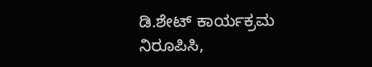ಡಿ.ಶೇಟ್ ಕಾರ್ಯಕ್ರಮ ನಿರೂಪಿಸಿ,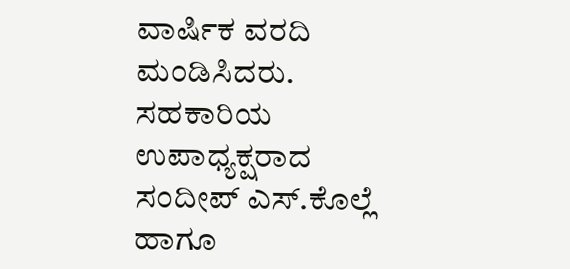ವಾರ್ಷಿಕ ವರದಿ ಮಂಡಿಸಿದರು. ಸಹಕಾರಿಯ ಉಪಾಧ್ಯಕ್ಷರಾದ ಸಂದೀಪ್ ಎಸ್.ಕೊಲ್ಲೆ ಹಾಗೂ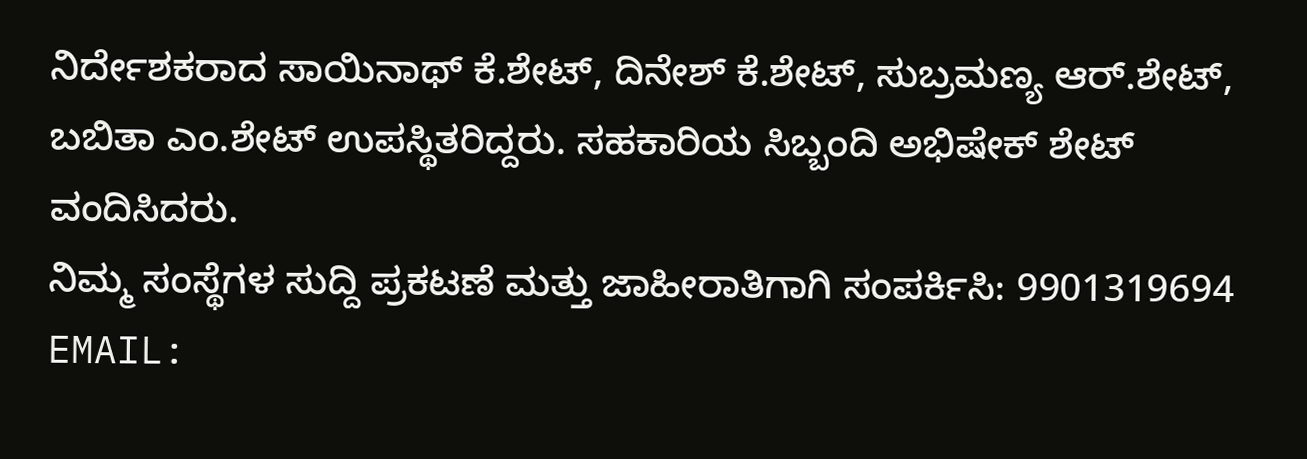ನಿರ್ದೇಶಕರಾದ ಸಾಯಿನಾಥ್ ಕೆ.ಶೇಟ್, ದಿನೇಶ್ ಕೆ.ಶೇಟ್, ಸುಬ್ರಮಣ್ಯ ಆರ್.ಶೇಟ್, ಬಬಿತಾ ಎಂ.ಶೇಟ್ ಉಪಸ್ಥಿತರಿದ್ದರು. ಸಹಕಾರಿಯ ಸಿಬ್ಬಂದಿ ಅಭಿಷೇಕ್ ಶೇಟ್ ವಂದಿಸಿದರು.
ನಿಮ್ಮ ಸಂಸ್ಥೆಗಳ ಸುದ್ದಿ ಪ್ರಕಟಣೆ ಮತ್ತು ಜಾಹೀರಾತಿಗಾಗಿ ಸಂಪರ್ಕಿಸಿ: 9901319694
EMAIL: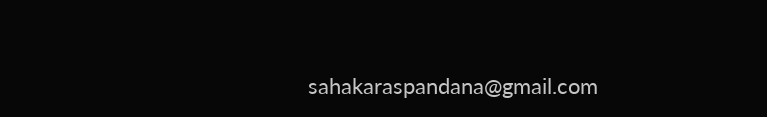sahakaraspandana@gmail.com